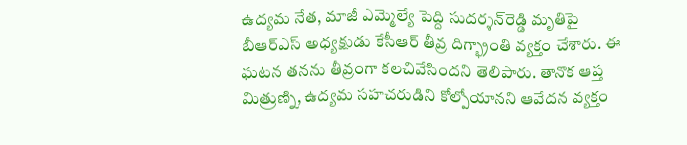ఉద్యమ నేత, మాజీ ఎమ్మెల్యే పెద్ది సుదర్శన్‌రెడ్డి మృతిపై బీఆర్ఎస్‌ అధ్యక్షుడు కేసీఆర్‌ తీవ్ర దిగ్భ్రాంతి వ్యక్తం చేశారు. ఈ ఘటన తనను తీవ్రంగా కలచివేసిందని తెలిపారు. తానొక ఆప్త మిత్రుణ్ని, ఉద్యమ సహచరుడిని కోల్పోయానని ఆవేదన వ్యక్తం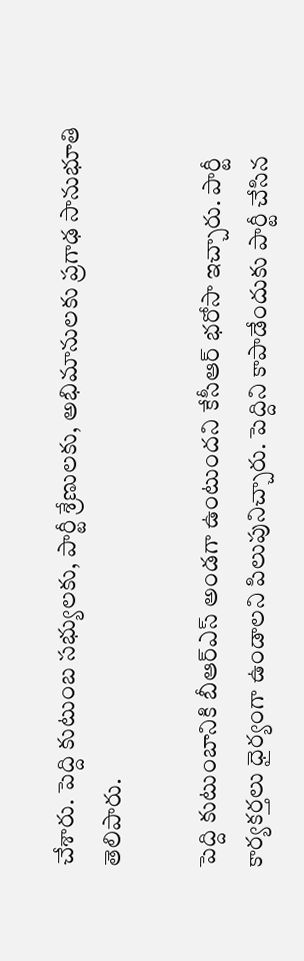చేశారు. పెద్ది కుటుంబ సభ్యులకు, పార్టీ శ్రేణులకు, అభిమానులకు ప్రగాఢ సానుభూతి తెలిపారు.

పెద్ది కుటుంబానికి బీఆర్ఎస్‌ అండగా ఉంటుందని కేసీఆర్‌ భరోసా ఇచ్చారు. పార్టీ కార్యకర్తలు ధైర్యంగా ఉండాలని పిలుపునిచ్చారు. పెద్దిని కాపాడేందుకు పార్టీ చేసిన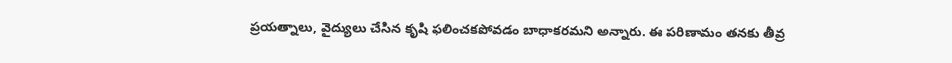ప్రయత్నాలు, వైద్యులు చేసిన కృషి ఫలించకపోవడం బాధాకరమని అన్నారు. ఈ పరిణామం తనకు తీవ్ర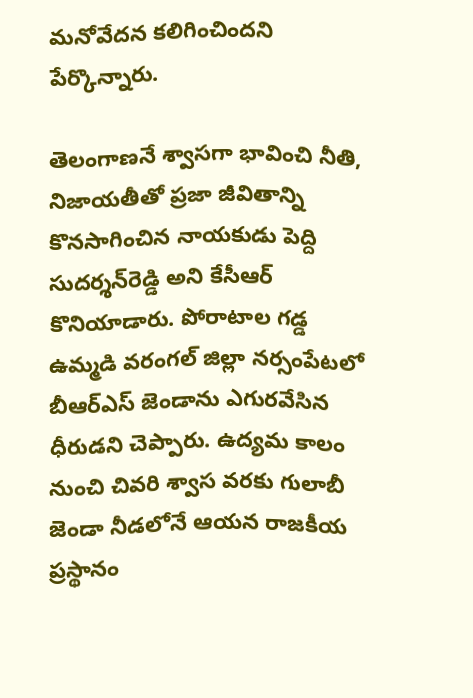మనోవేదన కలిగించిందని పేర్కొన్నారు.

తెలంగాణనే శ్వాసగా భావించి నీతి, నిజాయతీతో ప్రజా జీవితాన్ని కొనసాగించిన నాయకుడు పెద్ది సుదర్శన్‌రెడ్డి అని కేసీఆర్‌ కొనియాడారు. పోరాటాల గడ్డ ఉమ్మడి వరంగల్‌ జిల్లా నర్సంపేటలో బీఆర్ఎస్‌ జెండాను ఎగురవేసిన ధీరుడని చెప్పారు. ఉద్యమ కాలం నుంచి చివరి శ్వాస వరకు గులాబీ జెండా నీడలోనే ఆయన రాజకీయ ప్రస్థానం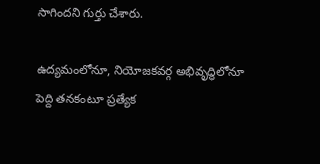సాగిందని గుర్తు చేశారు.

ఉద్యమంలోనూ, నియోజకవర్గ అభివృద్ధిలోనూ పెద్ది తనకంటూ ప్రత్యేక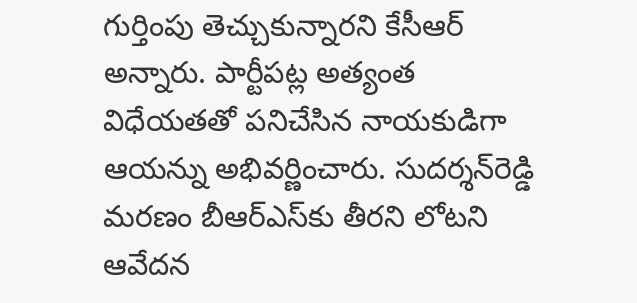గుర్తింపు తెచ్చుకున్నారని కేసీఆర్‌ అన్నారు. పార్టీపట్ల అత్యంత విధేయతతో పనిచేసిన నాయకుడిగా ఆయన్ను అభివర్ణించారు. సుదర్శన్‌రెడ్డి మరణం బీఆర్ఎస్‌కు తీరని లోటని ఆవేదన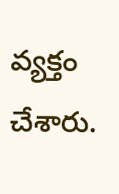వ్యక్తం చేశారు.